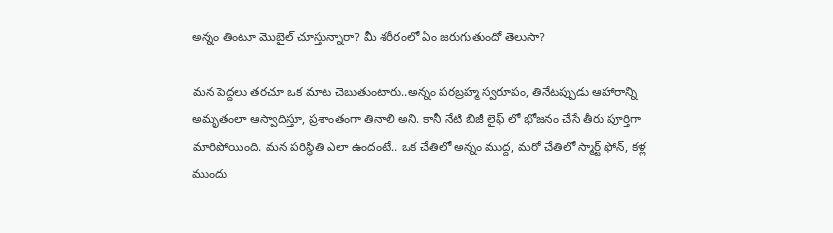అన్నం తింటూ మొబైల్ చూస్తున్నారా? మీ శరీరంలో ఏం జరుగుతుందో తెలుసా?

మన పెద్దలు తరచూ ఒక మాట చెబుతుంటారు..అన్నం పరబ్రహ్మ స్వరూపం, తినేటప్పుడు ఆహారాన్ని అమృతంలా ఆస్వాదిస్తూ, ప్రశాంతంగా తినాలి అని. కానీ నేటి బిజీ లైఫ్ లో భోజనం చేసే తీరు పూర్తిగా మారిపోయింది. మన పరిస్థితి ఎలా ఉందంటే.. ఒక చేతిలో అన్నం ముద్ద, మరో చేతిలో స్మార్ట్‌ ఫోన్, కళ్ల ముందు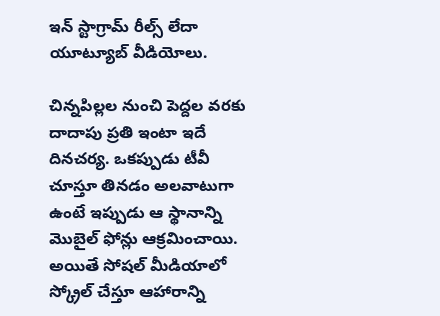ఇన్‌ స్టాగ్రామ్ రీల్స్ లేదా యూట్యూబ్ వీడియోలు.

చిన్నపిల్లల నుంచి పెద్దల వరకు దాదాపు ప్రతి ఇంటా ఇదే దినచర్య. ఒకప్పుడు టీవీ చూస్తూ తినడం అలవాటుగా ఉంటే ఇప్పుడు ఆ స్థానాన్ని మొబైల్ ఫోన్లు ఆక్రమించాయి. అయితే సోషల్ మీడియాలో స్క్రోల్ చేస్తూ ఆహారాన్ని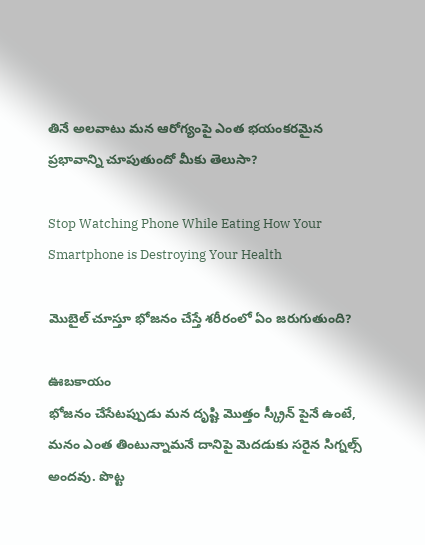తినే అలవాటు మన ఆరోగ్యంపై ఎంత భయంకరమైన ప్రభావాన్ని చూపుతుందో మీకు తెలుసా?

Stop Watching Phone While Eating How Your Smartphone is Destroying Your Health

మొబైల్ చూస్తూ భోజనం చేస్తే శరీరంలో ఏం జరుగుతుంది?

ఊబకాయం
భోజనం చేసేటప్పుడు మన దృష్టి మొత్తం స్క్రీన్ పైనే ఉంటే, మనం ఎంత తింటున్నామనే దానిపై మెదడుకు సరైన సిగ్నల్స్ అందవు. పొట్ట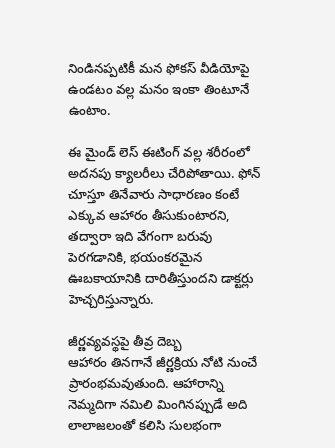నిండినప్పటికీ మన ఫోకస్ వీడియోపై ఉండటం వల్ల మనం ఇంకా తింటూనే ఉంటాం.

ఈ మైండ్‌ లెస్ ఈటింగ్ వల్ల శరీరంలో అదనపు క్యాలరీలు చేరిపోతాయి. ఫోన్ చూస్తూ తినేవారు సాధారణం కంటే ఎక్కువ ఆహారం తీసుకుంటారని, తద్వారా ఇది వేగంగా బరువు పెరగడానికి, భయంకరమైన ఊబకాయానికి దారితీస్తుందని డాక్టర్లు హెచ్చరిస్తున్నారు.

జీర్ణవ్యవస్థపై తీవ్ర దెబ్బ
ఆహారం తినగానే జీర్ణక్రియ నోటి నుంచే ప్రారంభమవుతుంది. ఆహారాన్ని నెమ్మదిగా నమిలి మింగినప్పుడే అది లాలాజలంతో కలిసి సులభంగా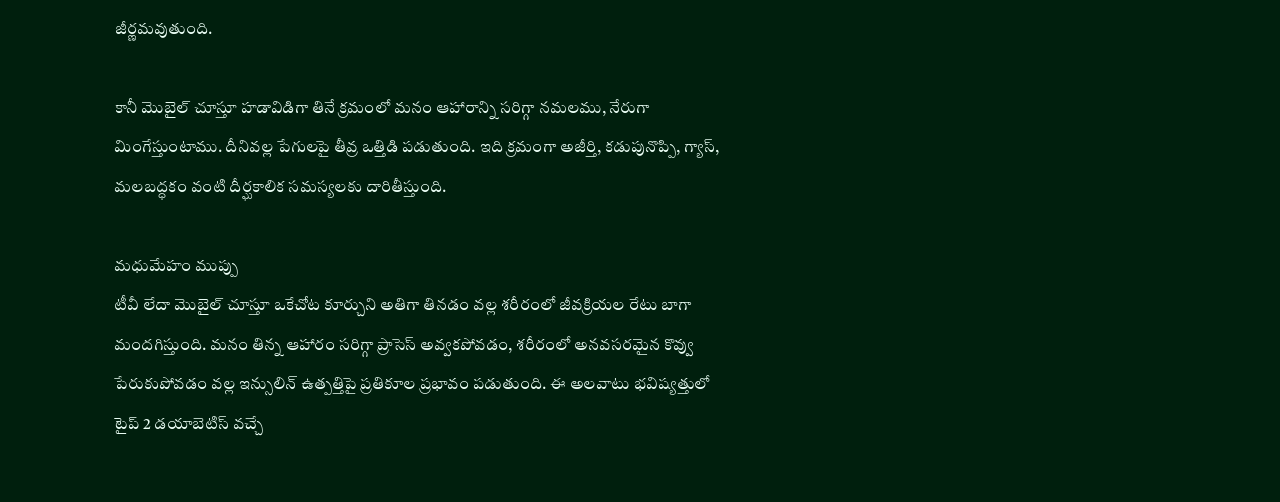జీర్ణమవుతుంది.

కానీ మొబైల్ చూస్తూ హడావిడిగా తినే క్రమంలో మనం ఆహారాన్ని సరిగ్గా నమలము, నేరుగా మింగేస్తుంటాము. దీనివల్ల పేగులపై తీవ్ర ఒత్తిడి పడుతుంది. ఇది క్రమంగా అజీర్తి, కడుపునొప్పి, గ్యాస్, మలబద్ధకం వంటి దీర్ఘకాలిక సమస్యలకు దారితీస్తుంది.

మధుమేహం ముప్పు
టీవీ లేదా మొబైల్ చూస్తూ ఒకేచోట కూర్చుని అతిగా తినడం వల్ల శరీరంలో జీవక్రియల రేటు బాగా మందగిస్తుంది. మనం తిన్న ఆహారం సరిగ్గా ప్రాసెస్ అవ్వకపోవడం, శరీరంలో అనవసరమైన కొవ్వు పేరుకుపోవడం వల్ల ఇన్సులిన్ ఉత్పత్తిపై ప్రతికూల ప్రభావం పడుతుంది. ఈ అలవాటు భవిష్యత్తులో టైప్ 2 డయాబెటిస్ వచ్చే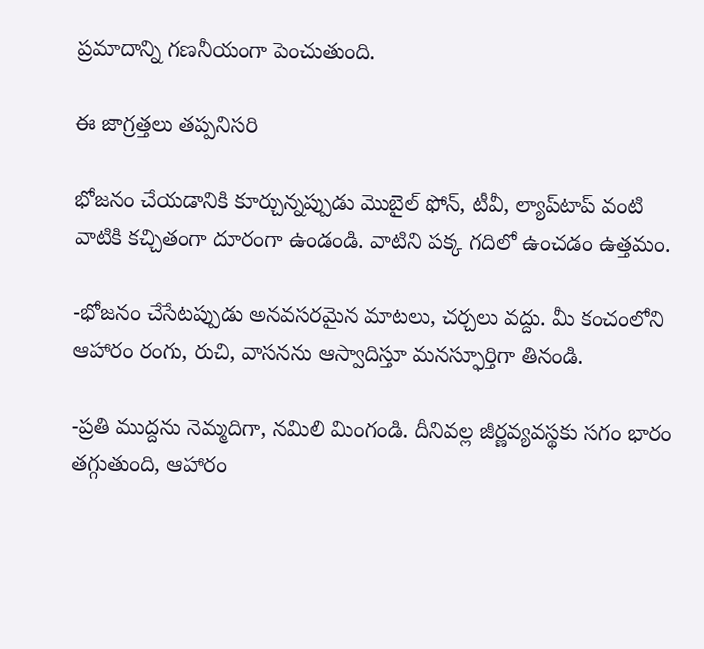ప్రమాదాన్ని గణనీయంగా పెంచుతుంది.

ఈ జాగ్రత్తలు తప్పనిసరి

భోజనం చేయడానికి కూర్చున్నప్పుడు మొబైల్ ఫోన్, టీవీ, ల్యాప్‌టాప్ వంటి వాటికి కచ్చితంగా దూరంగా ఉండండి. వాటిని పక్క గదిలో ఉంచడం ఉత్తమం.

-భోజనం చేసేటప్పుడు అనవసరమైన మాటలు, చర్చలు వద్దు. మీ కంచంలోని ఆహారం రంగు, రుచి, వాసనను ఆస్వాదిస్తూ మనస్ఫూర్తిగా తినండి.

-ప్రతి ముద్దను నెమ్మదిగా, నమిలి మింగండి. దీనివల్ల జీర్ణవ్యవస్థకు సగం భారం తగ్గుతుంది, ఆహారం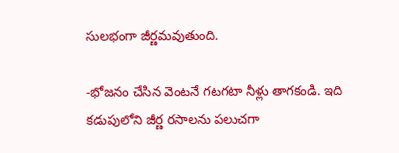సులభంగా జీర్ణమవుతుంది.

-భోజనం చేసిన వెంటనే గటగటా నీళ్లు తాగకండి. ఇది కడుపులోని జీర్ణ రసాలను పలుచగా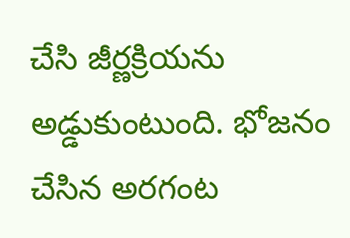చేసి జీర్ణక్రియను అడ్డుకుంటుంది. భోజనం చేసిన అరగంట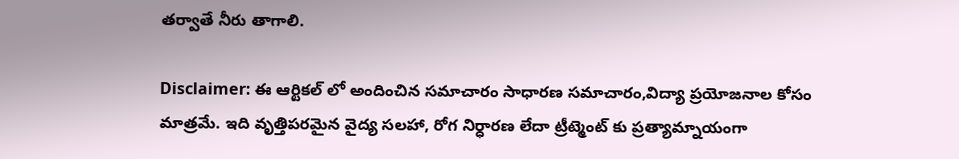తర్వాతే నీరు తాగాలి.

Disclaimer: ఈ ఆర్టికల్ లో అందించిన సమాచారం సాధారణ సమాచారం,విద్యా ప్రయోజనాల కోసం మాత్రమే. ఇది వృత్తిపరమైన వైద్య సలహా, రోగ నిర్ధారణ లేదా ట్రీట్మెంట్ కు ప్రత్యామ్నాయంగా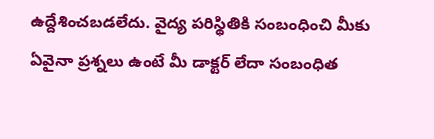ఉద్దేశించబడలేదు. వైద్య పరిస్థితికి సంబంధించి మీకు ఏవైనా ప్రశ్నలు ఉంటే మీ డాక్టర్ లేదా సంబంధిత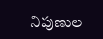నిపుణుల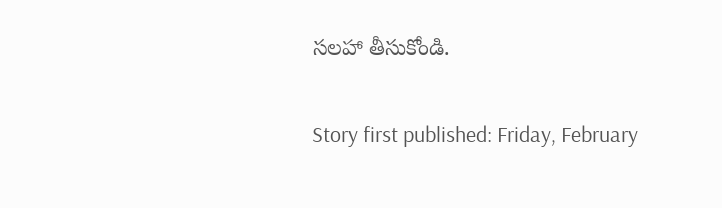సలహా తీసుకోండి.

Story first published: Friday, February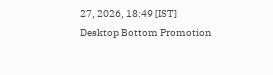27, 2026, 18:49 [IST]
Desktop Bottom Promotion